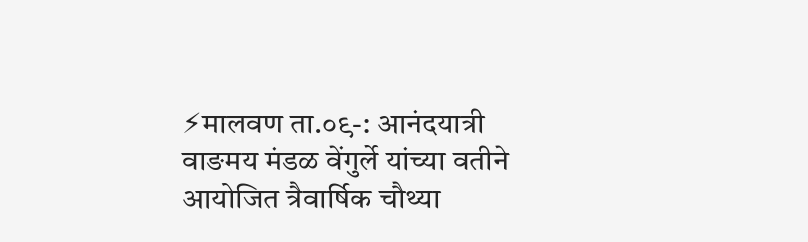⚡मालवण ता.०९-: आनंदयात्री वाङमय मंडळ वेंगुर्ले यांच्या वतीने आयोजित त्रैवार्षिक चौथ्या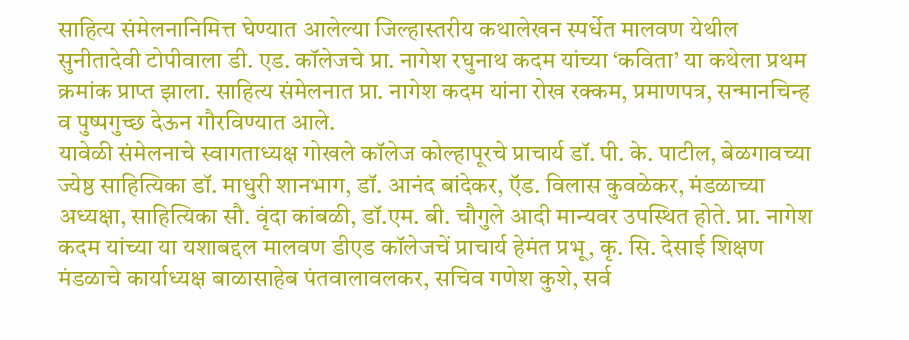साहित्य संमेलनानिमित्त घेण्यात आलेल्या जिल्हास्तरीय कथालेखन स्पर्धेत मालवण येथील सुनीतादेवी टोपीवाला डी. एड. कॉलेजचे प्रा. नागेश रघुनाथ कदम यांच्या ‘कविता’ या कथेला प्रथम क्रमांक प्राप्त झाला. साहित्य संमेलनात प्रा. नागेश कदम यांना रोख रक्कम, प्रमाणपत्र, सन्मानचिन्ह व पुष्पगुच्छ देऊन गौरविण्यात आले.
यावेळी संमेलनाचे स्वागताध्यक्ष गोखले कॉलेज कोल्हापूरचे प्राचार्य डॉ. पी. के. पाटील, बेळगावच्या ज्येष्ठ साहित्यिका डॉ. माधुरी शानभाग, डॉ. आनंद बांदेकर, ऍड. विलास कुवळेकर, मंडळाच्या अध्यक्षा, साहित्यिका सौ. वृंदा कांबळी, डॉ.एम. बी. चौगुले आदी मान्यवर उपस्थित होते. प्रा. नागेश कदम यांच्या या यशाबद्दल मालवण डीएड कॉलेजचें प्राचार्य हेमंत प्रभू, कृ. सि. देसाई शिक्षण मंडळाचे कार्याध्यक्ष बाळासाहेब पंतवालावलकर, सचिव गणेश कुशे, सर्व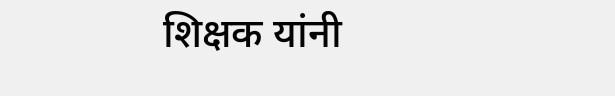शिक्षक यांनी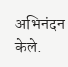अभिनंदन केले.